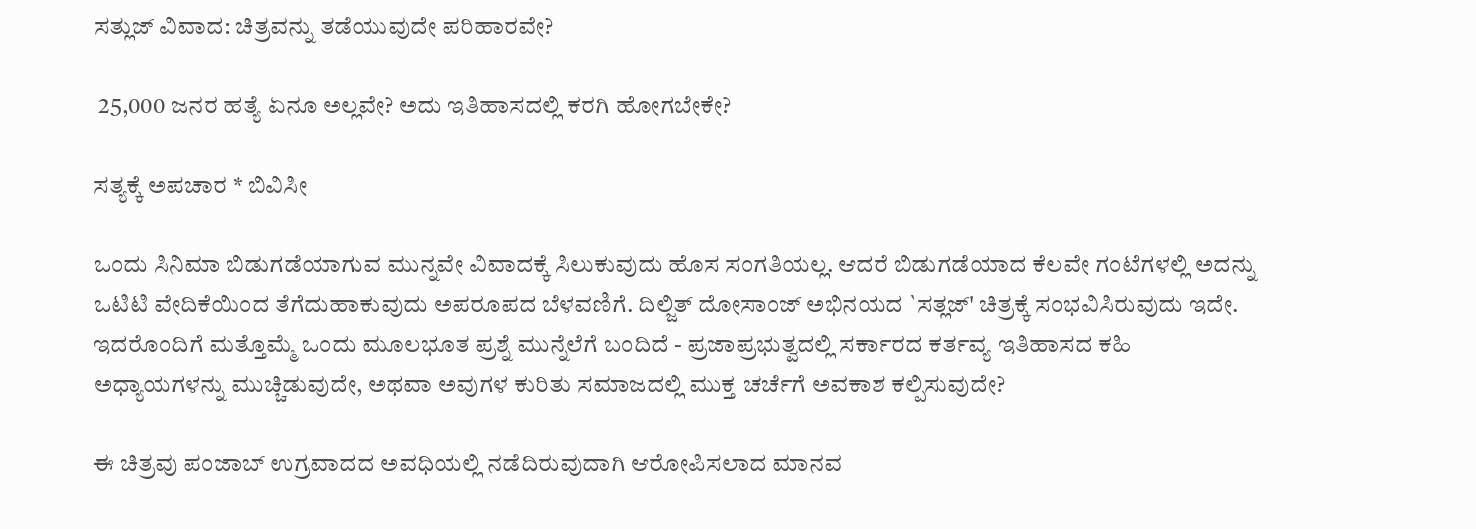ಸತ್ಲುಜ್ ವಿವಾದ: ಚಿತ್ರವನ್ನು ತಡೆಯುವುದೇ ಪರಿಹಾರವೇ?

 25,000 ಜನರ ಹತ್ಯೆ ಏನೂ ಅಲ್ಲವೇ? ಅದು ಇತಿಹಾಸದಲ್ಲಿ ಕರಗಿ ಹೋಗಬೇಕೇ?

ಸತ್ಯಕ್ಕೆ ಅಪಚಾರ * ಬಿವಿಸೀ

ಒಂದು ಸಿನಿಮಾ ಬಿಡುಗಡೆಯಾಗುವ ಮುನ್ನವೇ ವಿವಾದಕ್ಕೆ ಸಿಲುಕುವುದು ಹೊಸ ಸಂಗತಿಯಲ್ಲ. ಆದರೆ ಬಿಡುಗಡೆಯಾದ ಕೆಲವೇ ಗಂಟೆಗಳಲ್ಲಿ ಅದನ್ನು ಒಟಿಟಿ ವೇದಿಕೆಯಿಂದ ತೆಗೆದುಹಾಕುವುದು ಅಪರೂಪದ ಬೆಳವಣಿಗೆ. ದಿಲ್ಜಿತ್ ದೋಸಾಂಜ್ ಅಭಿನಯದ `ಸತ್ಲಜ್' ಚಿತ್ರಕ್ಕೆ ಸಂಭವಿಸಿರುವುದು ಇದೇ. ಇದರೊಂದಿಗೆ ಮತ್ತೊಮ್ಮೆ ಒಂದು ಮೂಲಭೂತ ಪ್ರಶ್ನೆ ಮುನ್ನೆಲೆಗೆ ಬಂದಿದೆ - ಪ್ರಜಾಪ್ರಭುತ್ವದಲ್ಲಿ ಸರ್ಕಾರದ ಕರ್ತವ್ಯ ಇತಿಹಾಸದ ಕಹಿ ಅಧ್ಯಾಯಗಳನ್ನು ಮುಚ್ಚಿಡುವುದೇ, ಅಥವಾ ಅವುಗಳ ಕುರಿತು ಸಮಾಜದಲ್ಲಿ ಮುಕ್ತ ಚರ್ಚೆಗೆ ಅವಕಾಶ ಕಲ್ಪಿಸುವುದೇ?

ಈ ಚಿತ್ರವು ಪಂಜಾಬ್ ಉಗ್ರವಾದದ ಅವಧಿಯಲ್ಲಿ ನಡೆದಿರುವುದಾಗಿ ಆರೋಪಿಸಲಾದ ಮಾನವ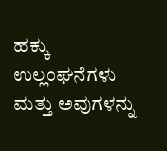ಹಕ್ಕು ಉಲ್ಲಂಘನೆಗಳು ಮತ್ತು ಅವುಗಳನ್ನು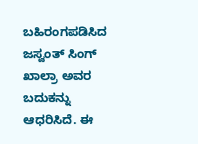ಬಹಿರಂಗಪಡಿಸಿದ ಜಸ್ವಂತ್ ಸಿಂಗ್ ಖಾಲ್ರಾ ಅವರ ಬದುಕನ್ನು ಆಧರಿಸಿದೆ. ಈ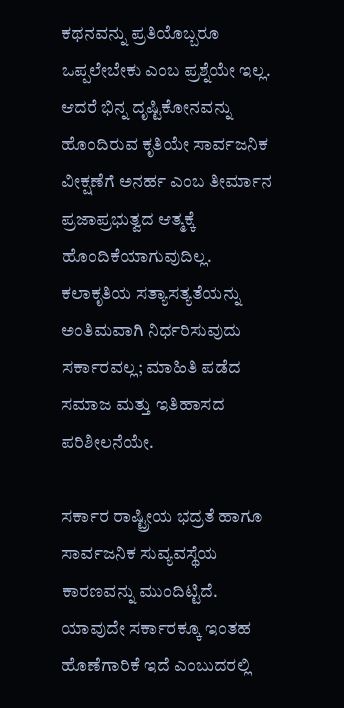ಕಥನವನ್ನು ಪ್ರತಿಯೊಬ್ಬರೂ ಒಪ್ಪಲೇಬೇಕು ಎಂಬ ಪ್ರಶ್ನೆಯೇ ಇಲ್ಲ. ಆದರೆ ಭಿನ್ನ ದೃಷ್ಟಿಕೋನವನ್ನು ಹೊಂದಿರುವ ಕೃತಿಯೇ ಸಾರ್ವಜನಿಕ ವೀಕ್ಷಣೆಗೆ ಅನರ್ಹ ಎಂಬ ತೀರ್ಮಾನ ಪ್ರಜಾಪ್ರಭುತ್ವದ ಆತ್ಮಕ್ಕೆ ಹೊಂದಿಕೆಯಾಗುವುದಿಲ್ಲ. ಕಲಾಕೃತಿಯ ಸತ್ಯಾಸತ್ಯತೆಯನ್ನು ಅಂತಿಮವಾಗಿ ನಿರ್ಧರಿಸುವುದು ಸರ್ಕಾರವಲ್ಲ; ಮಾಹಿತಿ ಪಡೆದ ಸಮಾಜ ಮತ್ತು ಇತಿಹಾಸದ ಪರಿಶೀಲನೆಯೇ.

ಸರ್ಕಾರ ರಾಷ್ಟ್ರೀಯ ಭದ್ರತೆ ಹಾಗೂ ಸಾರ್ವಜನಿಕ ಸುವ್ಯವಸ್ಥೆಯ ಕಾರಣವನ್ನು ಮುಂದಿಟ್ಟಿದೆ. ಯಾವುದೇ ಸರ್ಕಾರಕ್ಕೂ ಇಂತಹ ಹೊಣೆಗಾರಿಕೆ ಇದೆ ಎಂಬುದರಲ್ಲಿ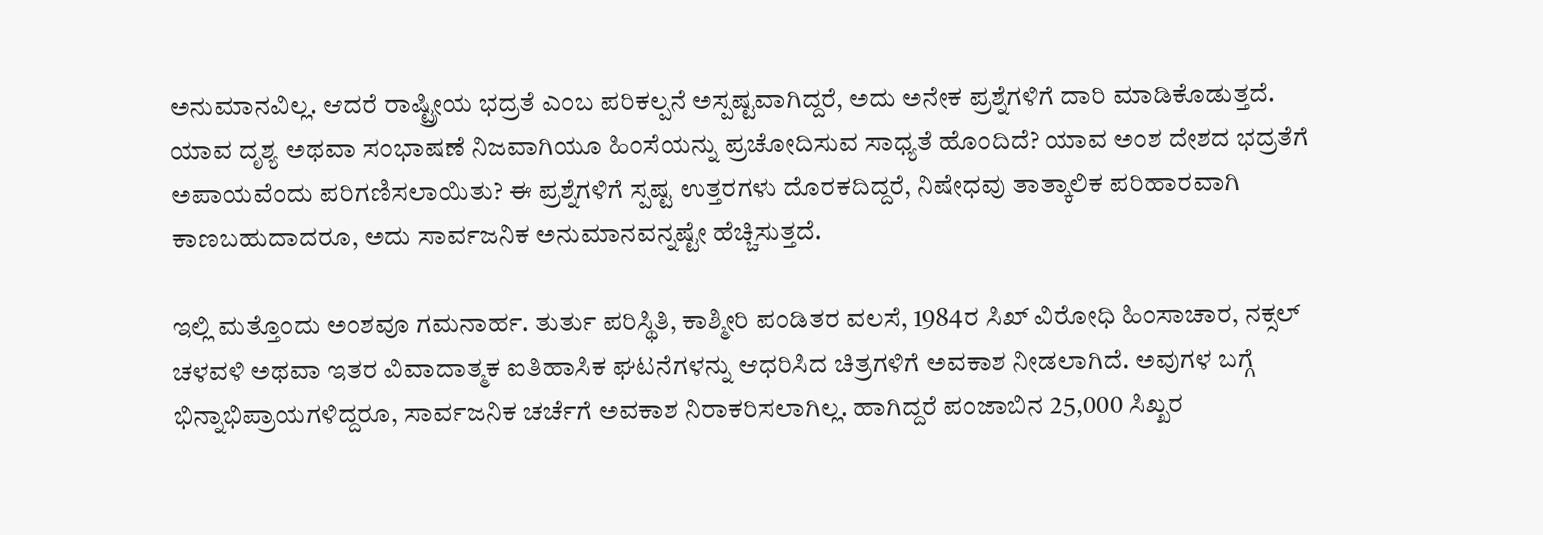ಅನುಮಾನವಿಲ್ಲ. ಆದರೆ ರಾಷ್ಟ್ರೀಯ ಭದ್ರತೆ ಎಂಬ ಪರಿಕಲ್ಪನೆ ಅಸ್ಪಷ್ಟವಾಗಿದ್ದರೆ, ಅದು ಅನೇಕ ಪ್ರಶ್ನೆಗಳಿಗೆ ದಾರಿ ಮಾಡಿಕೊಡುತ್ತದೆ. ಯಾವ ದೃಶ್ಯ ಅಥವಾ ಸಂಭಾಷಣೆ ನಿಜವಾಗಿಯೂ ಹಿಂಸೆಯನ್ನು ಪ್ರಚೋದಿಸುವ ಸಾಧ್ಯತೆ ಹೊಂದಿದೆ? ಯಾವ ಅಂಶ ದೇಶದ ಭದ್ರತೆಗೆ ಅಪಾಯವೆಂದು ಪರಿಗಣಿಸಲಾಯಿತು? ಈ ಪ್ರಶ್ನೆಗಳಿಗೆ ಸ್ಪಷ್ಟ ಉತ್ತರಗಳು ದೊರಕದಿದ್ದರೆ, ನಿಷೇಧವು ತಾತ್ಕಾಲಿಕ ಪರಿಹಾರವಾಗಿ ಕಾಣಬಹುದಾದರೂ, ಅದು ಸಾರ್ವಜನಿಕ ಅನುಮಾನವನ್ನಷ್ಟೇ ಹೆಚ್ಚಿಸುತ್ತದೆ.

ಇಲ್ಲಿ ಮತ್ತೊಂದು ಅಂಶವೂ ಗಮನಾರ್ಹ. ತುರ್ತು ಪರಿಸ್ಥಿತಿ, ಕಾಶ್ಮೀರಿ ಪಂಡಿತರ ವಲಸೆ, 1984ರ ಸಿಖ್ ವಿರೋಧಿ ಹಿಂಸಾಚಾರ, ನಕ್ಸಲ್ ಚಳವಳಿ ಅಥವಾ ಇತರ ವಿವಾದಾತ್ಮಕ ಐತಿಹಾಸಿಕ ಘಟನೆಗಳನ್ನು ಆಧರಿಸಿದ ಚಿತ್ರಗಳಿಗೆ ಅವಕಾಶ ನೀಡಲಾಗಿದೆ. ಅವುಗಳ ಬಗ್ಗೆ ಭಿನ್ನಾಭಿಪ್ರಾಯಗಳಿದ್ದರೂ, ಸಾರ್ವಜನಿಕ ಚರ್ಚೆಗೆ ಅವಕಾಶ ನಿರಾಕರಿಸಲಾಗಿಲ್ಲ. ಹಾಗಿದ್ದರೆ ಪಂಜಾಬಿನ 25,000 ಸಿಖ್ಖರ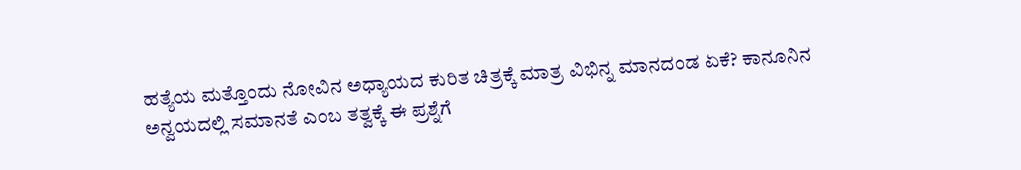ಹತ್ಯೆಯ ಮತ್ತೊಂದು ನೋವಿನ ಅಧ್ಯಾಯದ ಕುರಿತ ಚಿತ್ರಕ್ಕೆ ಮಾತ್ರ ವಿಭಿನ್ನ ಮಾನದಂಡ ಏಕೆ? ಕಾನೂನಿನ ಅನ್ವಯದಲ್ಲಿ ಸಮಾನತೆ ಎಂಬ ತತ್ವಕ್ಕೆ ಈ ಪ್ರಶ್ನೆಗೆ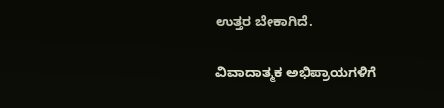ಉತ್ತರ ಬೇಕಾಗಿದೆ.

ವಿವಾದಾತ್ಮಕ ಅಭಿಪ್ರಾಯಗಳಿಗೆ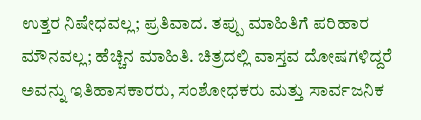ಉತ್ತರ ನಿಷೇಧವಲ್ಲ; ಪ್ರತಿವಾದ. ತಪ್ಪು ಮಾಹಿತಿಗೆ ಪರಿಹಾರ ಮೌನವಲ್ಲ; ಹೆಚ್ಚಿನ ಮಾಹಿತಿ. ಚಿತ್ರದಲ್ಲಿ ವಾಸ್ತವ ದೋಷಗಳಿದ್ದರೆ ಅವನ್ನು ಇತಿಹಾಸಕಾರರು, ಸಂಶೋಧಕರು ಮತ್ತು ಸಾರ್ವಜನಿಕ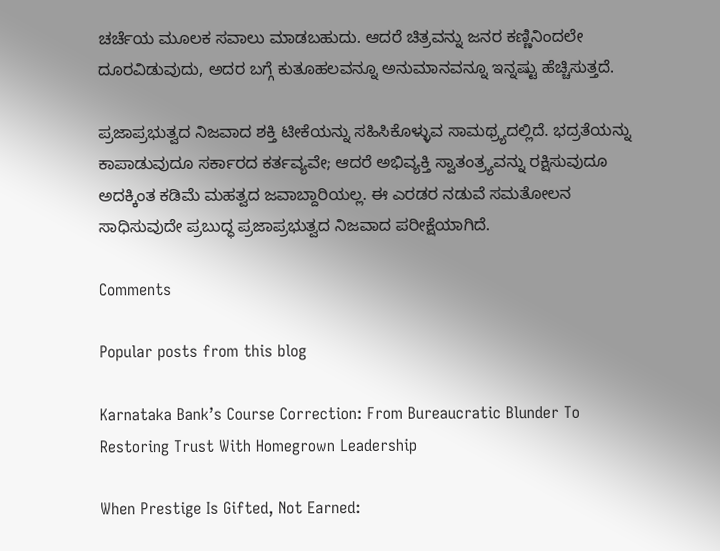ಚರ್ಚೆಯ ಮೂಲಕ ಸವಾಲು ಮಾಡಬಹುದು. ಆದರೆ ಚಿತ್ರವನ್ನು ಜನರ ಕಣ್ಣಿನಿಂದಲೇ ದೂರವಿಡುವುದು, ಅದರ ಬಗ್ಗೆ ಕುತೂಹಲವನ್ನೂ ಅನುಮಾನವನ್ನೂ ಇನ್ನಷ್ಟು ಹೆಚ್ಚಿಸುತ್ತದೆ.

ಪ್ರಜಾಪ್ರಭುತ್ವದ ನಿಜವಾದ ಶಕ್ತಿ ಟೀಕೆಯನ್ನು ಸಹಿಸಿಕೊಳ್ಳುವ ಸಾಮಥ್ರ್ಯದಲ್ಲಿದೆ. ಭದ್ರತೆಯನ್ನು ಕಾಪಾಡುವುದೂ ಸರ್ಕಾರದ ಕರ್ತವ್ಯವೇ; ಆದರೆ ಅಭಿವ್ಯಕ್ತಿ ಸ್ವಾತಂತ್ರ್ಯವನ್ನು ರಕ್ಷಿಸುವುದೂ ಅದಕ್ಕಿಂತ ಕಡಿಮೆ ಮಹತ್ವದ ಜವಾಬ್ದಾರಿಯಲ್ಲ. ಈ ಎರಡರ ನಡುವೆ ಸಮತೋಲನ ಸಾಧಿಸುವುದೇ ಪ್ರಬುದ್ಧ ಪ್ರಜಾಪ್ರಭುತ್ವದ ನಿಜವಾದ ಪರೀಕ್ಷೆಯಾಗಿದೆ.

Comments

Popular posts from this blog

Karnataka Bank’s Course Correction: From Bureaucratic Blunder To Restoring Trust With Homegrown Leadership

When Prestige Is Gifted, Not Earned: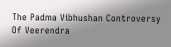The Padma Vibhushan Controversy Of Veerendra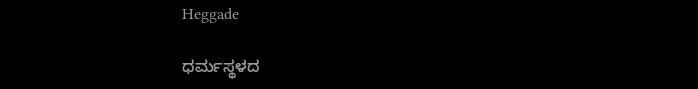Heggade

ಧರ್ಮಸ್ಥಳದ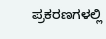ಪ್ರಕರಣಗಳಲ್ಲಿ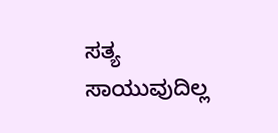ಸತ್ಯ ಸಾಯುವುದಿಲ್ಲ